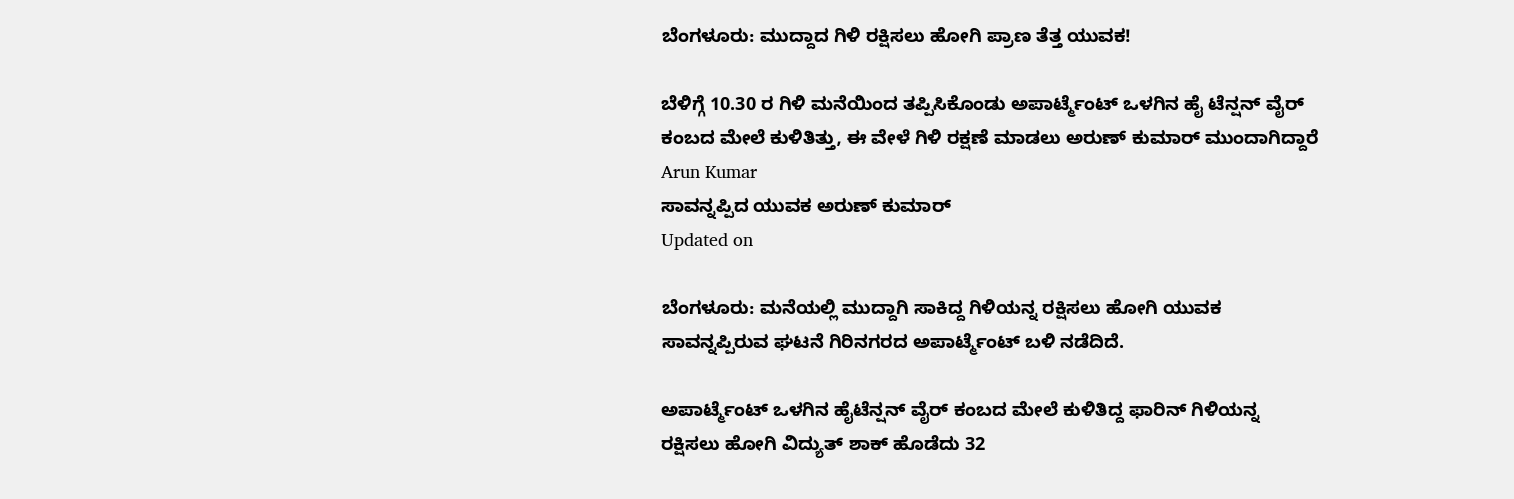ಬೆಂಗಳೂರು: ಮುದ್ದಾದ ಗಿಳಿ ರಕ್ಷಿಸಲು ಹೋಗಿ ಪ್ರಾಣ ತೆತ್ತ ಯುವಕ!

ಬೆಳಿಗ್ಗೆ 10.30 ರ ಗಿಳಿ ಮನೆಯಿಂದ ತಪ್ಪಿಸಿಕೊಂಡು ಅಪಾರ್ಟ್ಮೆಂಟ್ ಒಳಗಿನ ಹೈ ಟೆನ್ಷನ್ ವೈರ್ ಕಂಬದ ಮೇಲೆ ಕುಳಿತಿತ್ತು, ಈ ವೇಳೆ ಗಿಳಿ ರಕ್ಷಣೆ ಮಾಡಲು ಅರುಣ್ ಕುಮಾರ್ ಮುಂದಾಗಿದ್ದಾರೆ
Arun Kumar
ಸಾವನ್ನಪ್ಪಿದ ಯುವಕ ಅರುಣ್ ಕುಮಾರ್
Updated on

ಬೆಂಗಳೂರು: ಮನೆಯಲ್ಲಿ ಮುದ್ದಾಗಿ ಸಾಕಿದ್ದ ಗಿಳಿಯನ್ನ ರಕ್ಷಿಸಲು ಹೋಗಿ ಯುವಕ ಸಾವನ್ನಪ್ಪಿರುವ ಘಟನೆ ಗಿರಿನಗರದ ಅಪಾರ್ಟ್ಮೆಂಟ್ ಬಳಿ ನಡೆದಿದೆ.

ಅಪಾರ್ಟ್ಮೆಂಟ್ ಒಳಗಿನ ಹೈಟೆನ್ಷನ್ ವೈರ್ ಕಂಬದ ಮೇಲೆ ಕುಳಿತಿದ್ದ ಫಾರಿನ್ ಗಿಳಿಯನ್ನ ರಕ್ಷಿಸಲು ಹೋಗಿ ವಿದ್ಯುತ್ ಶಾಕ್ ಹೊಡೆದು 32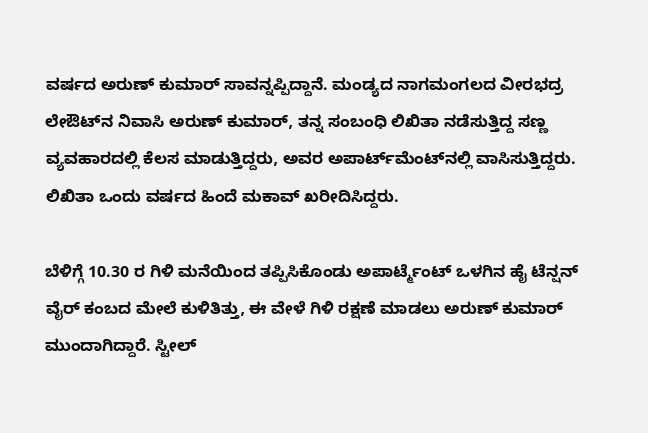ವರ್ಷದ ಅರುಣ್ ಕುಮಾರ್ ಸಾವನ್ನಪ್ಪಿದ್ದಾನೆ. ಮಂಡ್ಯದ ನಾಗಮಂಗಲದ ವೀರಭದ್ರ ಲೇಔಟ್‌ನ ನಿವಾಸಿ ಅರುಣ್ ಕುಮಾರ್, ತನ್ನ ಸಂಬಂಧಿ ಲಿಖಿತಾ ನಡೆಸುತ್ತಿದ್ದ ಸಣ್ಣ ವ್ಯವಹಾರದಲ್ಲಿ ಕೆಲಸ ಮಾಡುತ್ತಿದ್ದರು, ಅವರ ಅಪಾರ್ಟ್‌ಮೆಂಟ್‌ನಲ್ಲಿ ವಾಸಿಸುತ್ತಿದ್ದರು. ಲಿಖಿತಾ ಒಂದು ವರ್ಷದ ಹಿಂದೆ ಮಕಾವ್ ಖರೀದಿಸಿದ್ದರು.

ಬೆಳಿಗ್ಗೆ 10.30 ರ ಗಿಳಿ ಮನೆಯಿಂದ ತಪ್ಪಿಸಿಕೊಂಡು ಅಪಾರ್ಟ್ಮೆಂಟ್ ಒಳಗಿನ ಹೈ ಟೆನ್ಷನ್ ವೈರ್ ಕಂಬದ ಮೇಲೆ ಕುಳಿತಿತ್ತು, ಈ ವೇಳೆ ಗಿಳಿ ರಕ್ಷಣೆ ಮಾಡಲು ಅರುಣ್ ಕುಮಾರ್ ಮುಂದಾಗಿದ್ದಾರೆ. ಸ್ಟೀಲ್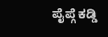ಪೈಪ್ಗೆ ಕಡ್ಡಿ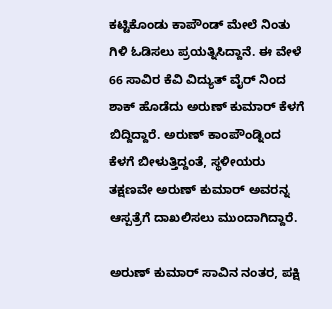ಕಟ್ಟಿಕೊಂಡು ಕಾಪೌಂಡ್ ಮೇಲೆ ನಿಂತು ಗಿಳಿ ಓಡಿಸಲು ಪ್ರಯತ್ನಿಸಿದ್ದಾನೆ. ಈ ವೇಳೆ 66 ಸಾವಿರ ಕೆವಿ ವಿದ್ಯುತ್ ವೈರ್ ನಿಂದ ಶಾಕ್ ಹೊಡೆದು ಅರುಣ್ ಕುಮಾರ್ ಕೆಳಗೆ ಬಿದ್ದಿದ್ದಾರೆ. ಅರುಣ್ ಕಾಂಪೌಂಡ್ನಿಂದ ಕೆಳಗೆ ಬೀಳುತ್ತಿದ್ದಂತೆ, ಸ್ಥಳೀಯರು ತಕ್ಷಣವೇ ಅರುಣ್ ಕುಮಾರ್ ಅವರನ್ನ ಆಸ್ಪತ್ರೆಗೆ ದಾಖಲಿಸಲು ಮುಂದಾಗಿದ್ದಾರೆ.

ಅರುಣ್ ಕುಮಾರ್ ಸಾವಿನ ನಂತರ, ಪಕ್ಷಿ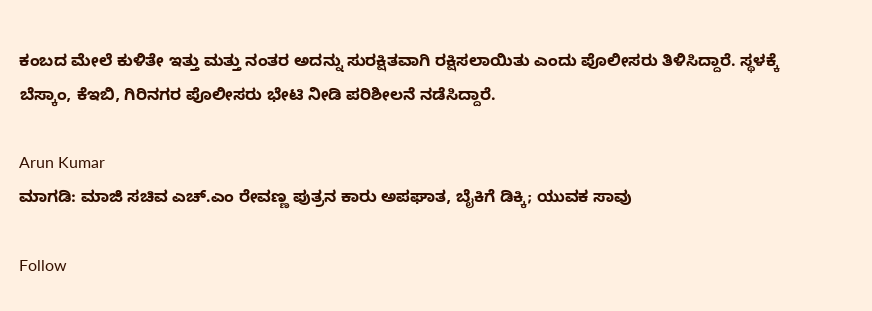ಕಂಬದ ಮೇಲೆ ಕುಳಿತೇ ಇತ್ತು ಮತ್ತು ನಂತರ ಅದನ್ನು ಸುರಕ್ಷಿತವಾಗಿ ರಕ್ಷಿಸಲಾಯಿತು ಎಂದು ಪೊಲೀಸರು ತಿಳಿಸಿದ್ದಾರೆ. ಸ್ಥಳಕ್ಕೆ ಬೆಸ್ಕಾಂ, ಕೆಇಬಿ, ಗಿರಿನಗರ ಪೊಲೀಸರು ಭೇಟಿ ನೀಡಿ ಪರಿಶೀಲನೆ ನಡೆಸಿದ್ದಾರೆ.

Arun Kumar
ಮಾಗಡಿ: ಮಾಜಿ ಸಚಿವ ಎಚ್.ಎಂ ರೇವಣ್ಣ ಪುತ್ರನ ಕಾರು ಅಪಘಾತ, ಬೈಕಿಗೆ ಡಿಕ್ಕಿ; ಯುವಕ ಸಾವು

Follow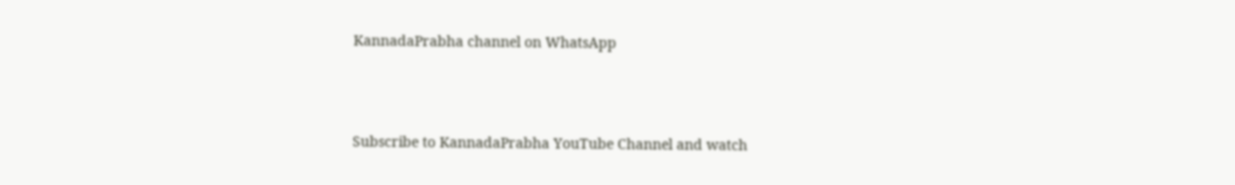KannadaPrabha channel on WhatsApp



Subscribe to KannadaPrabha YouTube Channel and watch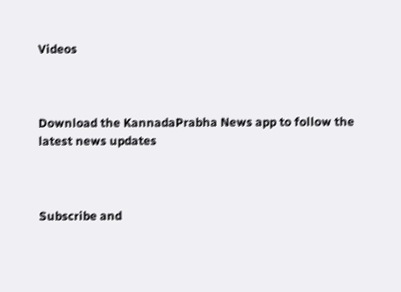Videos



Download the KannadaPrabha News app to follow the latest news updates



Subscribe and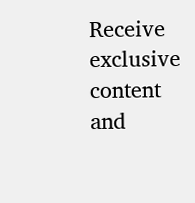Receive exclusive content and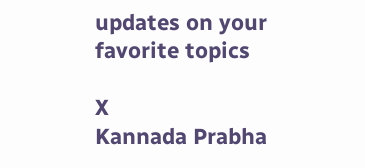updates on your favorite topics

X
Kannada Prabha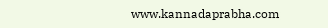www.kannadaprabha.com